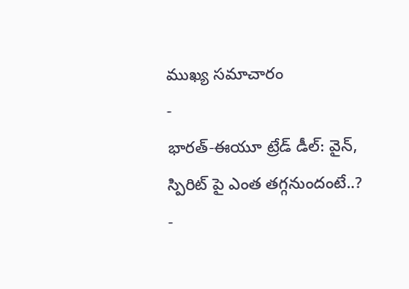ముఖ్య సమాచారం
-
భారత్-ఈయూ ట్రేడ్ డీల్: వైన్, స్పిరిట్ పై ఎంత తగ్గనుందంటే..?
-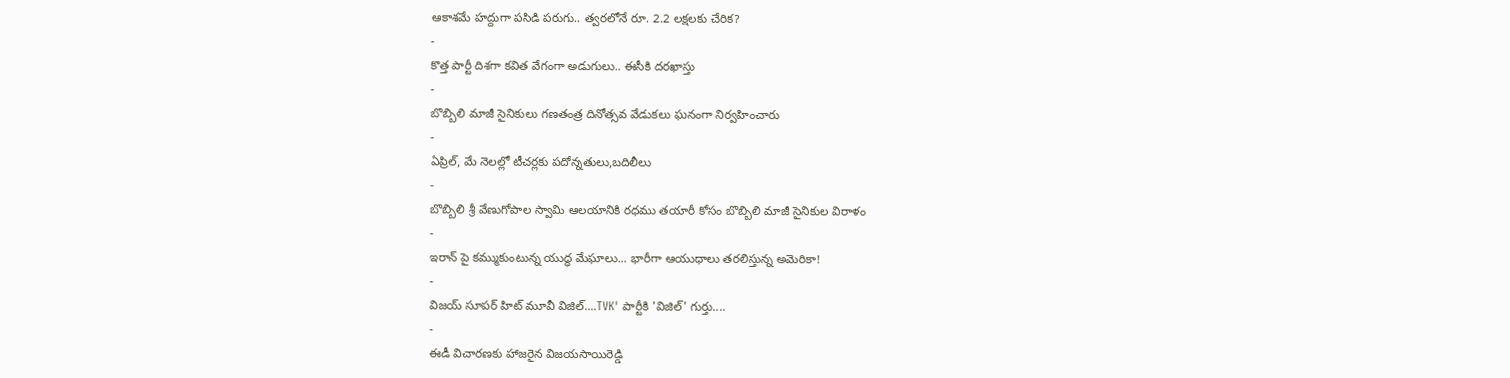ఆకాశమే హద్దుగా పసిడి పరుగు.. త్వరలోనే రూ. 2.2 లక్షలకు చేరిక?
-
కొత్త పార్టీ దిశగా కవిత వేగంగా అడుగులు.. ఈసీకి దరఖాస్తు
-
బొబ్బిలి మాజీ సైనికులు గణతంత్ర దినోత్సవ వేడుకలు ఘనంగా నిర్వహించారు
-
ఏప్రిల్, మే నెలల్లో టీచర్లకు పదోన్నతులు,బదిలీలు
-
బొబ్బిలి శ్రీ వేణుగోపాల స్వామి ఆలయానికి రధము తయారీ కోసం బొబ్బిలి మాజీ సైనికుల విరాళం
-
ఇరాన్ పై కమ్ముకుంటున్న యుద్ధ మేఘాలు... భారీగా ఆయుధాలు తరలిస్తున్న అమెరికా!
-
విజయ్ సూపర్ హిట్ మూవీ విజిల్....TVK' పార్టీకి 'విజిల్' గుర్తు....
-
ఈడీ విచారణకు హాజరైన విజయసాయిరెడ్డి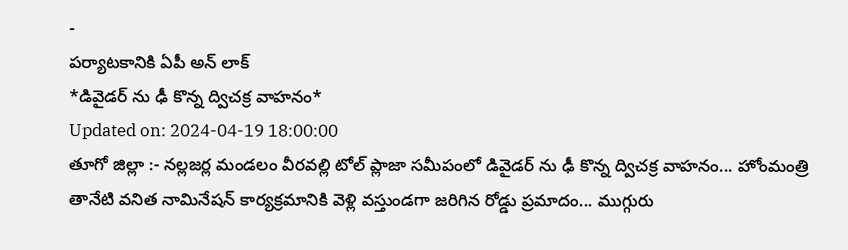-
పర్యాటకానికి ఏపీ అన్ లాక్
*డివైడర్ ను ఢీ కొన్న ద్విచక్ర వాహనం*
Updated on: 2024-04-19 18:00:00
తూగో జిల్లా :- నల్లజర్ల మండలం వీరవల్లి టోల్ ప్లాజా సమీపంలో డివైడర్ ను ఢీ కొన్న ద్విచక్ర వాహనం... హోంమంత్రి తానేటి వనిత నామినేషన్ కార్యక్రమానికి వెళ్లి వస్తుండగా జరిగిన రోడ్డు ప్రమాదం... ముగ్గురు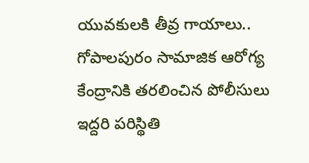యువకులకి తీవ్ర గాయాలు.. గోపాలపురం సామాజిక ఆరోగ్య కేంద్రానికి తరలించిన పోలీసులు ఇద్దరి పరిస్థితి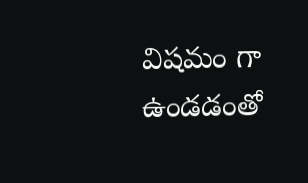విషమం గా ఉండడంతో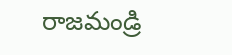రాజమండ్రి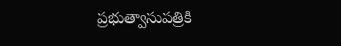ప్రభుత్వాసుపత్రికి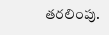తరలింపు.